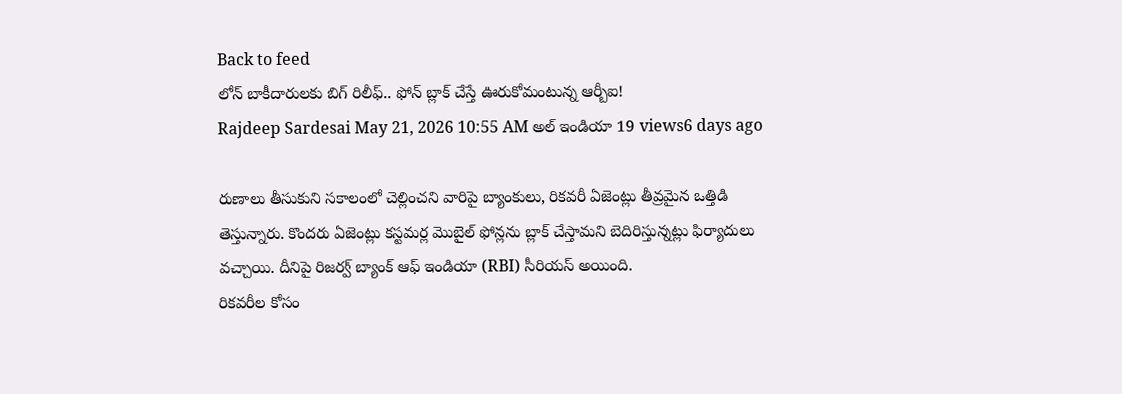Back to feed
లోన్ బాకీదారులకు బిగ్ రిలీఫ్.. ఫోన్ బ్లాక్ చేస్తే ఊరుకోమంటున్న ఆర్బీఐ!
Rajdeep Sardesai May 21, 2026 10:55 AM అల్ ఇండియా 19 views6 days ago

రుణాలు తీసుకుని సకాలంలో చెల్లించని వారిపై బ్యాంకులు, రికవరీ ఏజెంట్లు తీవ్రమైన ఒత్తిడి తెస్తున్నారు. కొందరు ఏజెంట్లు కస్టమర్ల మొబైల్ ఫోన్లను బ్లాక్ చేస్తామని బెదిరిస్తున్నట్లు ఫిర్యాదులు వచ్చాయి. దీనిపై రిజర్వ్ బ్యాంక్ ఆఫ్ ఇండియా (RBI) సీరియస్ అయింది.
రికవరీల కోసం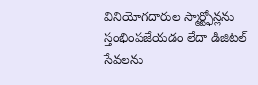వినియోగదారుల స్మార్ట్ఫోన్లను స్తంభింపజేయడం లేదా డిజిటల్ సేవలను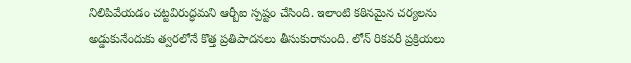నిలిపివేయడం చట్టవిరుద్ధమని ఆర్బీఐ స్పష్టం చేసింది. ఇలాంటి కఠినమైన చర్యలను అడ్డుకునేందుకు త్వరలోనే కొత్త ప్రతిపాదనలు తీసుకురానుంది. లోన్ రికవరీ ప్రక్రియలు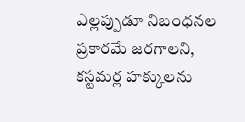ఎల్లప్పుడూ నిబంధనల ప్రకారమే జరగాలని, కస్టమర్ల హక్కులను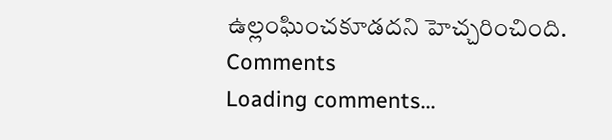ఉల్లంఘించకూడదని హెచ్చరించింది.
Comments
Loading comments...